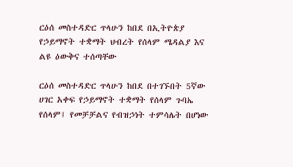ርዕሰ መስተዳድር ጥላሁን ከበደ በኢትዮጵያ የኃይማኖት ተቋማት ህብረት የሰላም ሜዳልያ እና ልዩ ዕውቅና ተሰጣቸው

ርዕሰ መስተዳድር ጥላሁን ከበደ በተገኙበት 5ኛው ሀገር አቀፍ የኃይማኖት ተቋማት የሰላም ጉባኤ የሰላም፤ የመቻቻልና የብዝኃነት ተምሳሌት በሆነው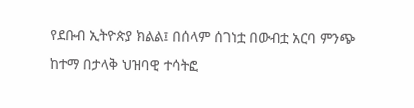የደቡብ ኢትዮጵያ ክልል፤ በሰላም ሰገነቷ በውብቷ አርባ ምንጭ ከተማ በታላቅ ህዝባዊ ተሳትፎ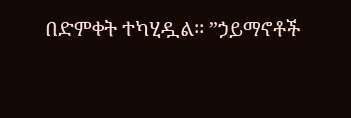በድምቀት ተካሂዷል፡፡ ”ኃይማኖቶች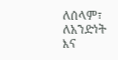ለሰላም፣ ለአንድነት እና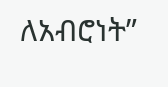ለአብሮነት”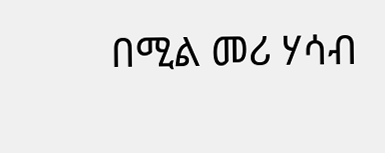በሚል መሪ ሃሳብ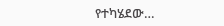የተካሄደው…